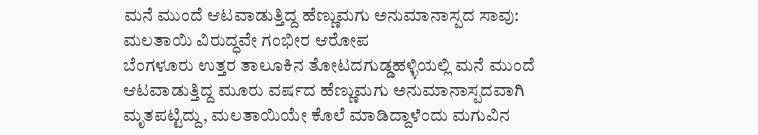ಮನೆ ಮುಂದೆ ಆಟವಾಡುತ್ತಿದ್ದ ಹೆಣ್ಣುಮಗು ಅನುಮಾನಾಸ್ಪದ ಸಾವು: ಮಲತಾಯಿ ವಿರುದ್ಧವೇ ಗಂಭೀರ ಆರೋಪ
ಬೆಂಗಳೂರು ಉತ್ತರ ತಾಲೂಕಿನ ತೋಟದಗುಡ್ಡಹಳ್ಳಿಯಲ್ಲಿ ಮನೆ ಮುಂದೆ ಆಟವಾಡುತ್ತಿದ್ದ ಮೂರು ವರ್ಷದ ಹೆಣ್ಣುಮಗು ಅನುಮಾನಾಸ್ಪದವಾಗಿ ಮೃತಪಟ್ಟಿದ್ದು, ಮಲತಾಯಿಯೇ ಕೊಲೆ ಮಾಡಿದ್ದಾಳೆಂದು ಮಗುವಿನ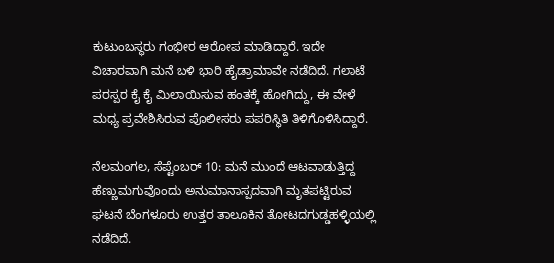ಕುಟುಂಬಸ್ಥರು ಗಂಭೀರ ಆರೋಪ ಮಾಡಿದ್ದಾರೆ. ಇದೇ ವಿಚಾರವಾಗಿ ಮನೆ ಬಳಿ ಭಾರಿ ಹೈಡ್ರಾಮಾವೇ ನಡೆದಿದೆ. ಗಲಾಟೆ ಪರಸ್ಪರ ಕೈ ಕೈ ಮಿಲಾಯಿಸುವ ಹಂತಕ್ಕೆ ಹೋಗಿದ್ದು, ಈ ವೇಳೆ ಮಧ್ಯ ಪ್ರವೇಶಿಸಿರುವ ಪೊಲೀಸರು ಪಪರಿಸ್ಥಿತಿ ತಿಳಿಗೊಳಿಸಿದ್ದಾರೆ.

ನೆಲಮಂಗಲ, ಸೆಪ್ಟೆಂಬರ್ 10: ಮನೆ ಮುಂದೆ ಆಟವಾಡುತ್ತಿದ್ದ ಹೆಣ್ಣುಮಗುವೊಂದು ಅನುಮಾನಾಸ್ಪದವಾಗಿ ಮೃತಪಟ್ಟಿರುವ ಘಟನೆ ಬೆಂಗಳೂರು ಉತ್ತರ ತಾಲೂಕಿನ ತೋಟದಗುಡ್ಡಹಳ್ಳಿಯಲ್ಲಿ ನಡೆದಿದೆ.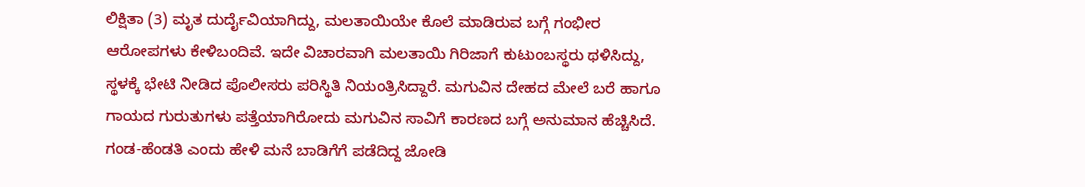ಲಿಕ್ಷಿತಾ (3) ಮೃತ ದುರ್ದೈವಿಯಾಗಿದ್ದು, ಮಲತಾಯಿಯೇ ಕೊಲೆ ಮಾಡಿರುವ ಬಗ್ಗೆ ಗಂಭೀರ ಆರೋಪಗಳು ಕೇಳಿಬಂದಿವೆ. ಇದೇ ವಿಚಾರವಾಗಿ ಮಲತಾಯಿ ಗಿರಿಜಾಗೆ ಕುಟುಂಬಸ್ಥರು ಥಳಿಸಿದ್ದು, ಸ್ಥಳಕ್ಕೆ ಭೇಟಿ ನೀಡಿದ ಪೊಲೀಸರು ಪರಿಸ್ಥಿತಿ ನಿಯಂತ್ರಿಸಿದ್ದಾರೆ. ಮಗುವಿನ ದೇಹದ ಮೇಲೆ ಬರೆ ಹಾಗೂ ಗಾಯದ ಗುರುತುಗಳು ಪತ್ತೆಯಾಗಿರೋದು ಮಗುವಿನ ಸಾವಿಗೆ ಕಾರಣದ ಬಗ್ಗೆ ಅನುಮಾನ ಹೆಚ್ಚಿಸಿದೆ.
ಗಂಡ-ಹೆಂಡತಿ ಎಂದು ಹೇಳಿ ಮನೆ ಬಾಡಿಗೆಗೆ ಪಡೆದಿದ್ದ ಜೋಡಿ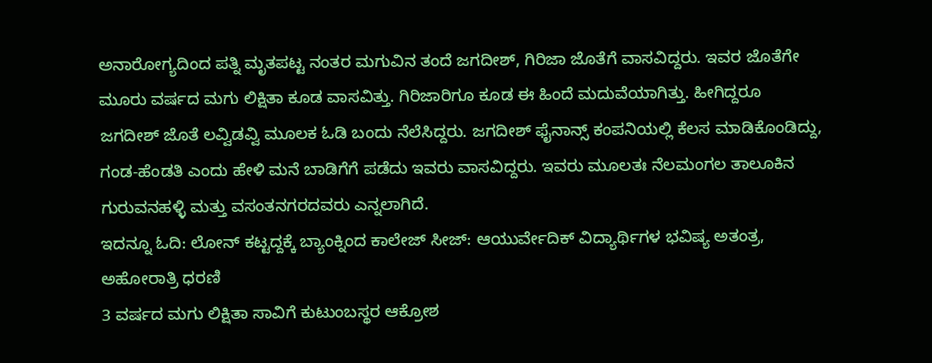ಅನಾರೋಗ್ಯದಿಂದ ಪತ್ನಿ ಮೃತಪಟ್ಟ ನಂತರ ಮಗುವಿನ ತಂದೆ ಜಗದೀಶ್, ಗಿರಿಜಾ ಜೊತೆಗೆ ವಾಸವಿದ್ದರು. ಇವರ ಜೊತೆಗೇ ಮೂರು ವರ್ಷದ ಮಗು ಲಿಕ್ಷಿತಾ ಕೂಡ ವಾಸವಿತ್ತು. ಗಿರಿಜಾರಿಗೂ ಕೂಡ ಈ ಹಿಂದೆ ಮದುವೆಯಾಗಿತ್ತು. ಹೀಗಿದ್ದರೂ ಜಗದೀಶ್ ಜೊತೆ ಲವ್ವಿಡವ್ವಿ ಮೂಲಕ ಓಡಿ ಬಂದು ನೆಲೆಸಿದ್ದರು. ಜಗದೀಶ್ ಫೈನಾನ್ಸ್ ಕಂಪನಿಯಲ್ಲಿ ಕೆಲಸ ಮಾಡಿಕೊಂಡಿದ್ದು, ಗಂಡ-ಹೆಂಡತಿ ಎಂದು ಹೇಳಿ ಮನೆ ಬಾಡಿಗೆಗೆ ಪಡೆದು ಇವರು ವಾಸವಿದ್ದರು. ಇವರು ಮೂಲತಃ ನೆಲಮಂಗಲ ತಾಲೂಕಿನ ಗುರುವನಹಳ್ಳಿ ಮತ್ತು ವಸಂತನಗರದವರು ಎನ್ನಲಾಗಿದೆ.
ಇದನ್ನೂ ಓದಿ: ಲೋನ್ ಕಟ್ಟದ್ದಕ್ಕೆ ಬ್ಯಾಂಕ್ನಿಂದ ಕಾಲೇಜ್ ಸೀಜ್: ಆಯುರ್ವೇದಿಕ್ ವಿದ್ಯಾರ್ಥಿಗಳ ಭವಿಷ್ಯ ಅತಂತ್ರ, ಅಹೋರಾತ್ರಿ ಧರಣಿ
3 ವರ್ಷದ ಮಗು ಲಿಕ್ಷಿತಾ ಸಾವಿಗೆ ಕುಟುಂಬಸ್ಥರ ಆಕ್ರೋಶ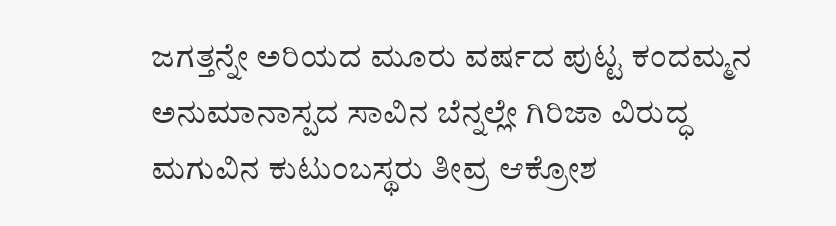ಜಗತ್ತನ್ನೇ ಅರಿಯದ ಮೂರು ವರ್ಷದ ಪುಟ್ಟ ಕಂದಮ್ಮನ ಅನುಮಾನಾಸ್ಪದ ಸಾವಿನ ಬೆನ್ನಲ್ಲೇ ಗಿರಿಜಾ ವಿರುದ್ಧ ಮಗುವಿನ ಕುಟುಂಬಸ್ಥರು ತೀವ್ರ ಆಕ್ರೋಶ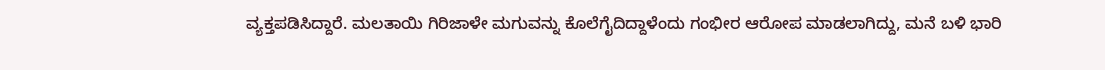ವ್ಯಕ್ತಪಡಿಸಿದ್ದಾರೆ. ಮಲತಾಯಿ ಗಿರಿಜಾಳೇ ಮಗುವನ್ನು ಕೊಲೆಗೈದಿದ್ದಾಳೆಂದು ಗಂಭೀರ ಆರೋಪ ಮಾಡಲಾಗಿದ್ದು, ಮನೆ ಬಳಿ ಭಾರಿ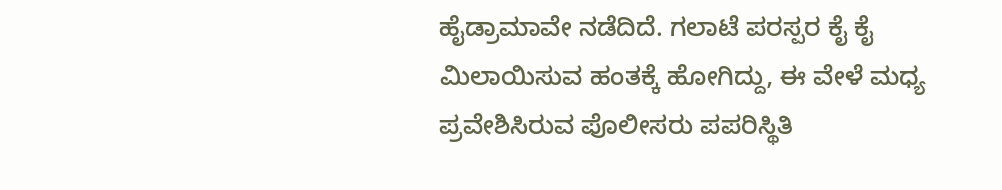ಹೈಡ್ರಾಮಾವೇ ನಡೆದಿದೆ. ಗಲಾಟೆ ಪರಸ್ಪರ ಕೈ ಕೈ ಮಿಲಾಯಿಸುವ ಹಂತಕ್ಕೆ ಹೋಗಿದ್ದು, ಈ ವೇಳೆ ಮಧ್ಯ ಪ್ರವೇಶಿಸಿರುವ ಪೊಲೀಸರು ಪಪರಿಸ್ಥಿತಿ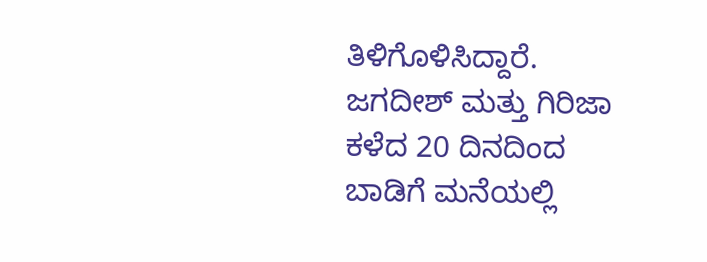ತಿಳಿಗೊಳಿಸಿದ್ದಾರೆ. ಜಗದೀಶ್ ಮತ್ತು ಗಿರಿಜಾ ಕಳೆದ 20 ದಿನದಿಂದ ಬಾಡಿಗೆ ಮನೆಯಲ್ಲಿ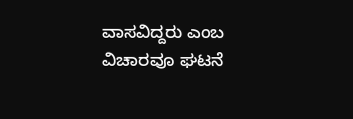ವಾಸವಿದ್ದರು ಎಂಬ ವಿಚಾರವೂ ಘಟನೆ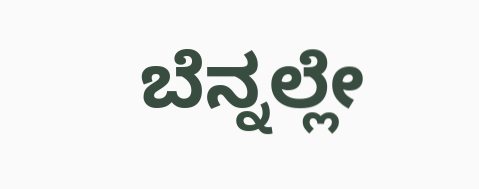ಬೆನ್ನಲ್ಲೇ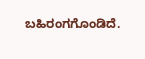ಬಹಿರಂಗಗೊಂಡಿದೆ.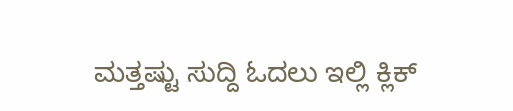ಮತ್ತಷ್ಟು ಸುದ್ದಿ ಓದಲು ಇಲ್ಲಿ ಕ್ಲಿಕ್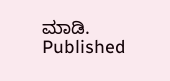ಮಾಡಿ.
Published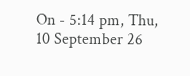On - 5:14 pm, Thu, 10 September 26